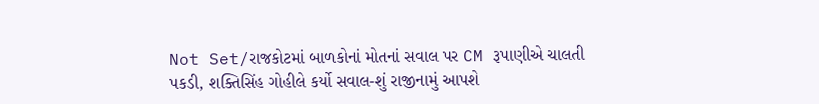Not Set/રાજકોટમાં બાળકોનાં મોતનાં સવાલ પર CM રૂપાણીએ ચાલતી પકડી, શક્તિસિંહ ગોહીલે કર્યો સવાલ-શું રાજીનામું આપશે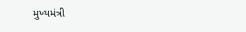મુખ્યમંત્રી